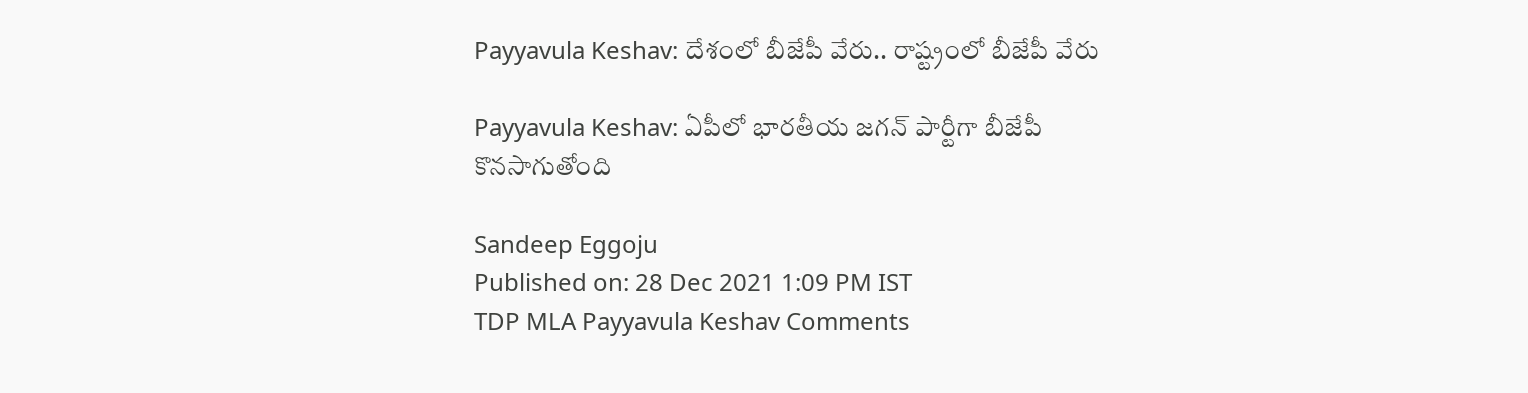Payyavula Keshav: దేశంలో బీజేపీ వేరు.. రాష్ట్రంలో బీజేపీ వేరు

Payyavula Keshav: ఏపీలో భారతీయ జగన్‌ పార్టీగా బీజేపీ కొనసాగుతోంది

Sandeep Eggoju
Published on: 28 Dec 2021 1:09 PM IST
TDP MLA Payyavula Keshav Comments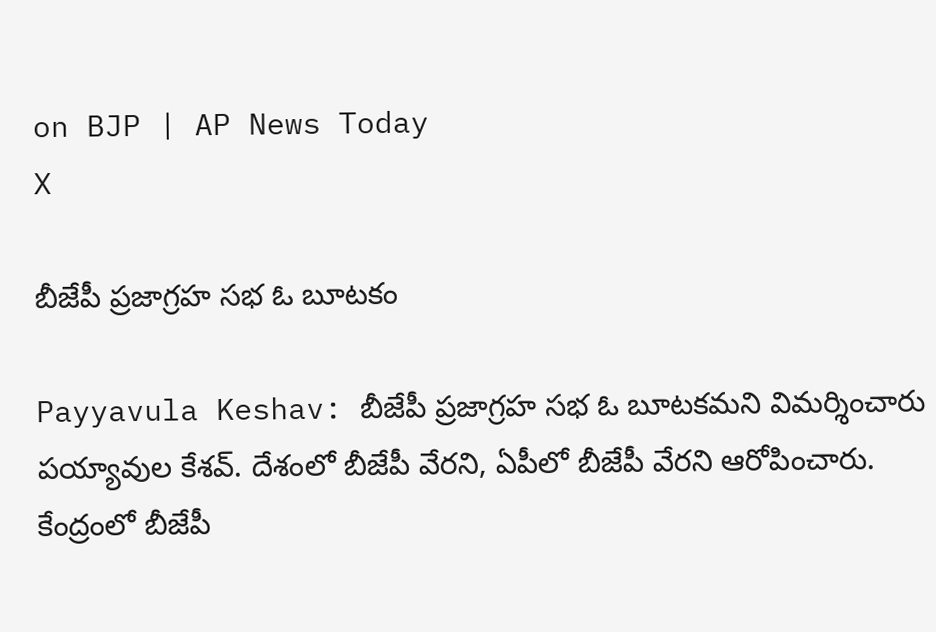on BJP | AP News Today
X

బీజేపీ ప్రజాగ్రహ సభ ఓ బూటకం

Payyavula Keshav: బీజేపీ ప్రజాగ్రహ సభ ఓ బూటకమని విమర్శించారు పయ్యావుల కేశవ్. దేశంలో బీజేపీ వేరని, ఏపీలో బీజేపీ వేరని ఆరోపించారు. కేంద్రంలో బీజేపీ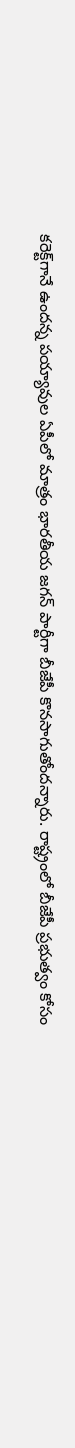కరెక్ట్‌గానే ఉందన్న పయ్యావుల ఏపీలో మాత్రం భారతీయ జగన్‌ పార్టీగా బీజేపీ కొనసాగుతోందన్నారు. రాష్ట్రంలో బీజేపీ ప్రభుత్వం కోసం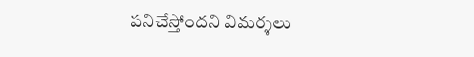పనిచేస్తోందని విమర్శలు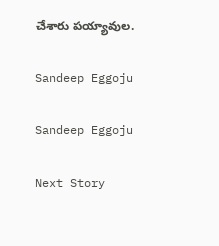చేశారు పయ్యావుల.

Sandeep Eggoju

Sandeep Eggoju

Next Story